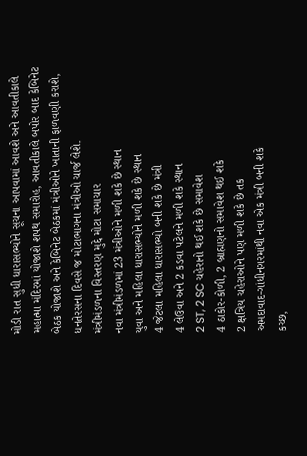મોડી રાત સુધી ધારાસભ્યોને સૂચના આપવામાં આવશે અને આવતીકાલે મહાત્મા મંદિરમાં યોજાશે શપથ સમારોહ, આવતીકાલે બપોર બાદ કેબિનેટ બેઠક યોજાશે અને કેબિનેટ બેઠકમાં મંત્રીઓને ખાતાની ફાળવણી કરાશે, ધનતેરસના દિવસે જ મોટાભાગના મંત્રીઓ ચાર્જ લેશે.
મંત્રીમંડળના વિસ્તરણ મુદ્દે મોટા સમાચાર
નવા મંત્રીમંડળમાં 23 મંત્રીઓને મળી શકે છે સ્થાન
યુવા અને મહિલા ધારાસભ્યોને મળી શકે છે સ્થાન
4 જેટલા મહિલા ધારાસભ્યો બની શકે છે મંત્રી
4 લેઉવા અને 2 કડવા પટેલને મળી શકે સ્થાન
2 ST, 2 SC ચહેરાનો થઈ શકે છે સમાવેશ
4 ઠાકોર-કોળી, 2 બ્રાહ્મણનો સમાવેશ થઈ શકે
2 ક્ષત્રિય ચહેરાઓને પણ મળી શકે છે તક
અમદાવાદ-ગાંધીનગરમાંથી નવા એક મંત્રી બની શકે
કચ્છ,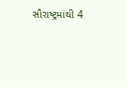સૌરાષ્ટ્રમાંથી 4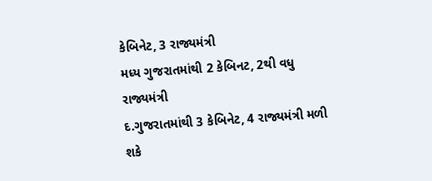કેબિનેટ, 3 રાજ્યમંત્રી
મધ્ય ગુજરાતમાંથી 2 કેબિનટ, 2થી વધુ રાજ્યમંત્રી
દ.ગુજરાતમાંથી 3 કેબિનેટ, 4 રાજ્યમંત્રી મળી શકે